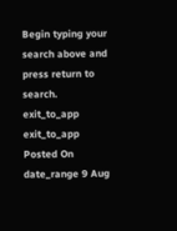Begin typing your search above and press return to search.
exit_to_app
exit_to_app
Posted On
date_range 9 Aug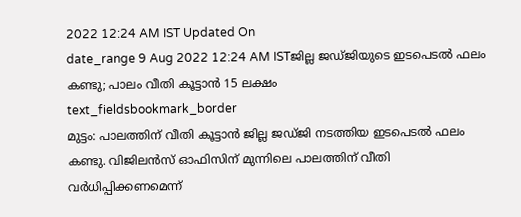2022 12:24 AM IST Updated On
date_range 9 Aug 2022 12:24 AM ISTജില്ല ജഡ്ജിയുടെ ഇടപെടൽ ഫലം കണ്ടു; പാലം വീതി കൂട്ടാൻ 15 ലക്ഷം
text_fieldsbookmark_border
മുട്ടം: പാലത്തിന് വീതി കൂട്ടാൻ ജില്ല ജഡ്ജി നടത്തിയ ഇടപെടൽ ഫലം കണ്ടു. വിജിലൻസ് ഓഫിസിന് മുന്നിലെ പാലത്തിന് വീതി വർധിപ്പിക്കണമെന്ന്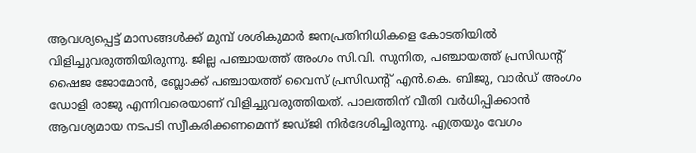ആവശ്യപ്പെട്ട് മാസങ്ങൾക്ക് മുമ്പ് ശശികുമാർ ജനപ്രതിനിധികളെ കോടതിയിൽ വിളിച്ചുവരുത്തിയിരുന്നു. ജില്ല പഞ്ചായത്ത് അംഗം സി.വി. സുനിത, പഞ്ചായത്ത് പ്രസിഡന്റ് ഷൈജ ജോമോൻ, ബ്ലോക്ക് പഞ്ചായത്ത് വൈസ് പ്രസിഡന്റ് എൻ.കെ. ബിജു, വാർഡ് അംഗം ഡോളി രാജു എന്നിവരെയാണ് വിളിച്ചുവരുത്തിയത്. പാലത്തിന് വീതി വർധിപ്പിക്കാൻ ആവശ്യമായ നടപടി സ്വീകരിക്കണമെന്ന് ജഡ്ജി നിർദേശിച്ചിരുന്നു. എത്രയും വേഗം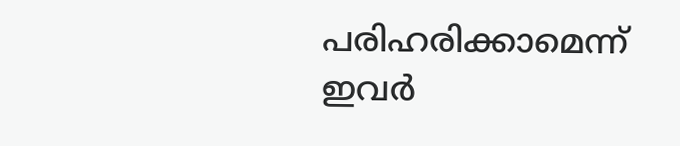പരിഹരിക്കാമെന്ന് ഇവർ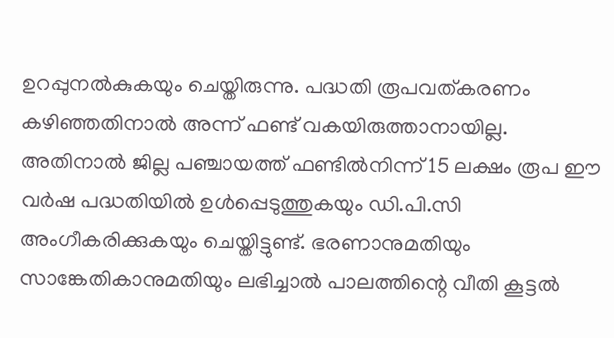ഉറപ്പുനൽകുകയും ചെയ്തിരുന്നു. പദ്ധതി രൂപവത്കരണം കഴിഞ്ഞതിനാൽ അന്ന് ഫണ്ട് വകയിരുത്താനായില്ല. അതിനാൽ ജില്ല പഞ്ചായത്ത് ഫണ്ടിൽനിന്ന് 15 ലക്ഷം രൂപ ഈ വർഷ പദ്ധതിയിൽ ഉൾപ്പെടുത്തുകയും ഡി.പി.സി അംഗീകരിക്കുകയും ചെയ്തിട്ടുണ്ട്. ഭരണാനുമതിയും സാങ്കേതികാനുമതിയും ലഭിച്ചാൽ പാലത്തിന്റെ വീതി കൂട്ടൽ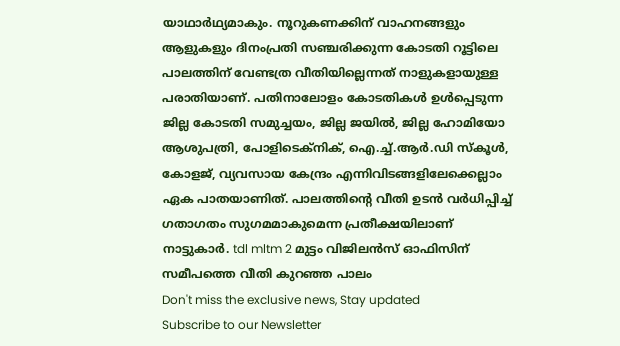യാഥാർഥ്യമാകും. നൂറുകണക്കിന് വാഹനങ്ങളും ആളുകളും ദിനംപ്രതി സഞ്ചരിക്കുന്ന കോടതി റൂട്ടിലെ പാലത്തിന് വേണ്ടത്ര വീതിയില്ലെന്നത് നാളുകളായുള്ള പരാതിയാണ്. പതിനാലോളം കോടതികൾ ഉൾപ്പെടുന്ന ജില്ല കോടതി സമുച്ചയം, ജില്ല ജയിൽ, ജില്ല ഹോമിയോ ആശുപത്രി, പോളിടെക്നിക്, ഐ.ച്ച്.ആർ.ഡി സ്കൂൾ, കോളജ്, വ്യവസായ കേന്ദ്രം എന്നിവിടങ്ങളിലേക്കെല്ലാം ഏക പാതയാണിത്. പാലത്തിന്റെ വീതി ഉടൻ വർധിപ്പിച്ച് ഗതാഗതം സുഗമമാകുമെന്ന പ്രതീക്ഷയിലാണ് നാട്ടുകാർ. tdl mltm 2 മുട്ടം വിജിലൻസ് ഓഫിസിന് സമീപത്തെ വീതി കുറഞ്ഞ പാലം
Don't miss the exclusive news, Stay updated
Subscribe to our Newsletter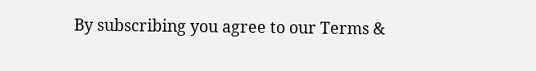By subscribing you agree to our Terms &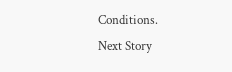Conditions.
Next Story